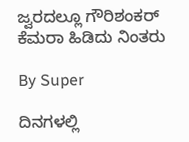ಜ್ವರದಲ್ಲೂ ಗೌರಿಶಂಕರ್‌ ಕೆಮರಾ ಹಿಡಿದು ನಿಂತರು

By Super

ದಿನಗಳಲ್ಲಿ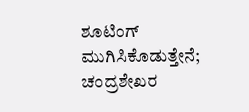ಶೂಟಿಂಗ್‌ ಮುಗಿಸಿಕೊಡುತ್ತೇನೆ;
ಚಂದ್ರಶೇಖರ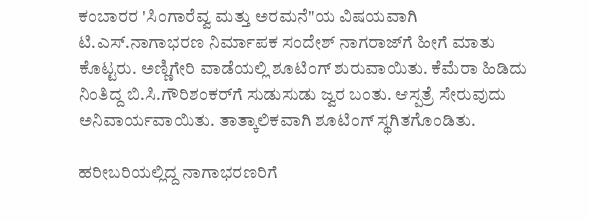ಕಂಬಾರರ 'ಸಿಂಗಾರೆವ್ವ ಮತ್ತು ಅರಮನೆ"ಯ ವಿಷಯವಾಗಿ ಟಿ.ಎಸ್‌.ನಾಗಾಭರಣ ನಿರ್ಮಾಪಕ ಸಂದೇಶ್‌ ನಾಗರಾಜ್‌ಗೆ ಹೀಗೆ ಮಾತು ಕೊಟ್ಟರು. ಅಣ್ಣಿಗೇರಿ ವಾಡೆಯಲ್ಲಿ ಶೂಟಿಂಗ್‌ ಶುರುವಾಯಿತು. ಕೆಮೆರಾ ಹಿಡಿದು ನಿಂತಿದ್ದ ಬಿ.ಸಿ.ಗೌರಿಶಂಕರ್‌ಗೆ ಸುಡುಸುಡು ಜ್ವರ ಬಂತು. ಆಸ್ಪತ್ರೆ ಸೇರುವುದು ಅನಿವಾರ್ಯವಾಯಿತು. ತಾತ್ಕಾಲಿಕವಾಗಿ ಶೂಟಿಂಗ್‌ ಸ್ಥಗಿತಗೊಂಡಿತು.

ಹರೀಬರಿಯಲ್ಲಿದ್ದ ನಾಗಾಭರಣರಿಗೆ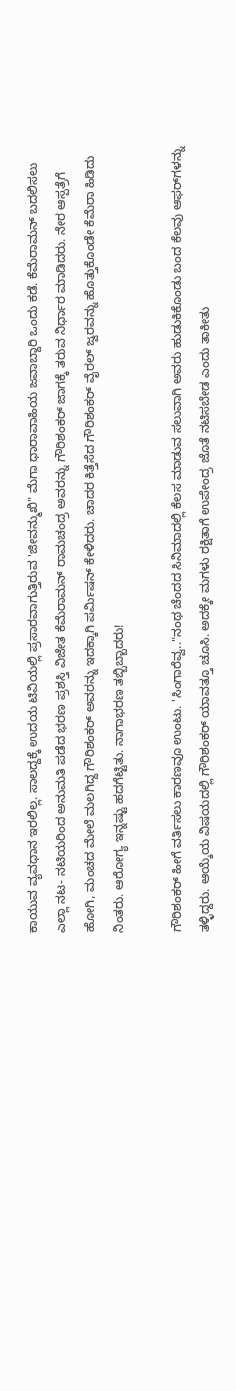ಕಾಯುವ ವ್ಯವಧಾನ ಇರಲಿಲ್ಲ. ಸಾಲದ್ದಕ್ಕೆ ಉದಯ ಟಿವಿಯಲ್ಲಿ ಪ್ರಸಾರವಾಗುತ್ತಿರುವ 'ಜೀವನ್ಮುಖಿ" ಮೆಗಾ ಧಾರಾವಾಹಿಯ ಜವಾಬ್ದಾರಿ ಒಂದು ಕಡೆ. ಕೆಮೆರಾಮನ್‌ ಬದಲಿಸಲು ಎಲ್ಲಾ ನಟ- ನಟಿಯರಿಂದ ಅನುಮತಿ ಪಡೆದ ಭರಣ ಪ್ರಶಸ್ತಿ ವಿಜೇತ ಕೆಮೆರಾಮನ್‌ ರಾಮಚಂದ್ರ ಅವರನ್ನು ಗೌರಿಶಂಕರ್‌ ಜಾಗಕ್ಕೆ ತರುವ ನಿರ್ಧಾರ ಮಾಡಿದರು. ನೇರ ಆಸ್ಪತ್ರೆಗೆ ಹೋಗಿ, ಮಂಚದ ಮೇಲೆ ಮಲಗಿದ್ದ ಗೌರಿಶಂಕರ್‌ ಅವರನ್ನು ಇದಕ್ಕಾಗಿ ಪರ್ಮಿಷನ್‌ ಕೇಳಿದರು. ಚಾದರ ಕಿತ್ತೆಸೆದ ಗೌರಿಶಂಕರ್‌ ವೈರಲ್‌ ಜ್ವರವನ್ನು ಹೊತ್ತುಕೊಂಡೇ ಕೆಮೆರಾ ಹಿಡಿದು ನಿಂತರು. ಆರೋಗ್ಯ ಇನ್ನಷ್ಟು ಹದಗೆಟ್ಟಿತು. ನಾಗಾಭರಣ ತಬ್ಬಿಬ್ಬಾದರು!

ಗೌರಿಶಂಕರ್‌ ಹೀಗೆ ವರ್ತಿಸಲು ಕಾರಣವೂ ಉಂಟು. 'ಸಿಂಗಾರೆವ್ವ.."ನಂಥ ಚೆಂದದ ಸಿನಿಮಾದಲ್ಲಿ ಕೆಲಸ ಮಾಡುವ ಸಲುವಾಗಿ ಅವರು ಹುಡುಕಿಕೊಂಡು ಬಂದ ಕೆಲವು ಆಫರ್‌ಗಳನ್ನು ತಳ್ಳಿದ್ದರು. ಆಯ್ಕೆಯ ವಿಷಯದಲ್ಲಿ ಗೌರಿಶಂಕರ್‌ ಯಾವತ್ತೂ ಚೂಸಿ. ಅದಕ್ಕೇ ಮಗಳು ರಕ್ಷಿತಾಗೆ ಉಪೇಂದ್ರ ಜೊತೆ ನಟಿಸಬೇಡ ಎಂದು ತಾಕೀತು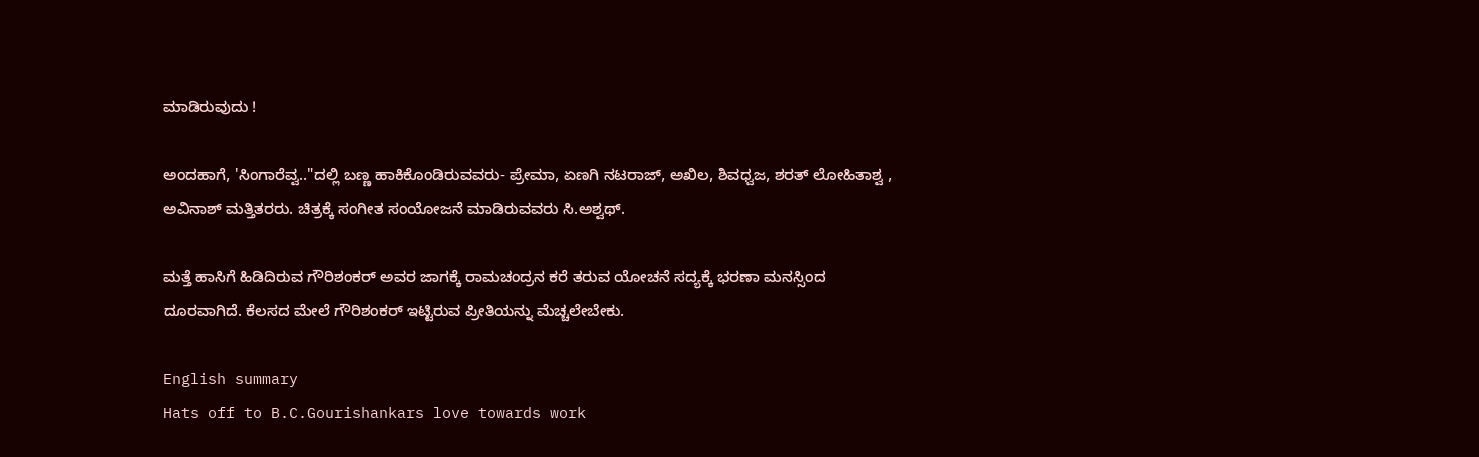ಮಾಡಿರುವುದು !

ಅಂದಹಾಗೆ, 'ಸಿಂಗಾರೆವ್ವ.."ದಲ್ಲಿ ಬಣ್ಣ ಹಾಕಿಕೊಂಡಿರುವವರು- ಪ್ರೇಮಾ, ಏಣಗಿ ನಟರಾಜ್‌, ಅಖಿಲ, ಶಿವಧ್ವಜ, ಶರತ್‌ ಲೋಹಿತಾಶ್ವ , ಅವಿನಾಶ್‌ ಮತ್ತಿತರರು. ಚಿತ್ರಕ್ಕೆ ಸಂಗೀತ ಸಂಯೋಜನೆ ಮಾಡಿರುವವರು ಸಿ.ಅಶ್ವಥ್‌.

ಮತ್ತೆ ಹಾಸಿಗೆ ಹಿಡಿದಿರುವ ಗೌರಿಶಂಕರ್‌ ಅವರ ಜಾಗಕ್ಕೆ ರಾಮಚಂದ್ರನ ಕರೆ ತರುವ ಯೋಚನೆ ಸದ್ಯಕ್ಕೆ ಭರಣಾ ಮನಸ್ಸಿಂದ ದೂರವಾಗಿದೆ. ಕೆಲಸದ ಮೇಲೆ ಗೌರಿಶಂಕರ್‌ ಇಟ್ಟಿರುವ ಪ್ರೀತಿಯನ್ನು ಮೆಚ್ಚಲೇಬೇಕು.

English summary
Hats off to B.C.Gourishankars love towards work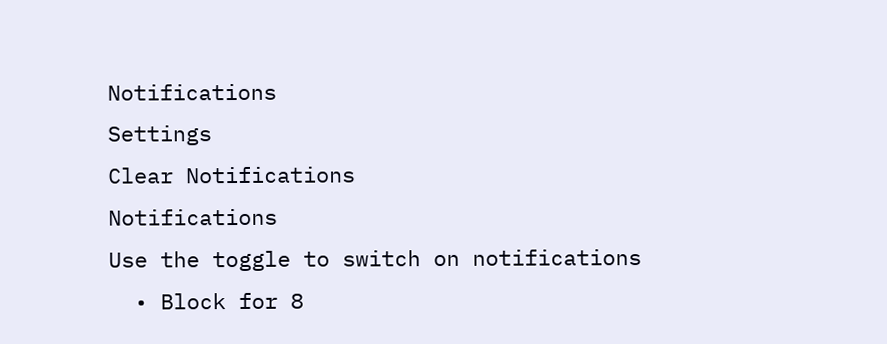Notifications
Settings
Clear Notifications
Notifications
Use the toggle to switch on notifications
  • Block for 8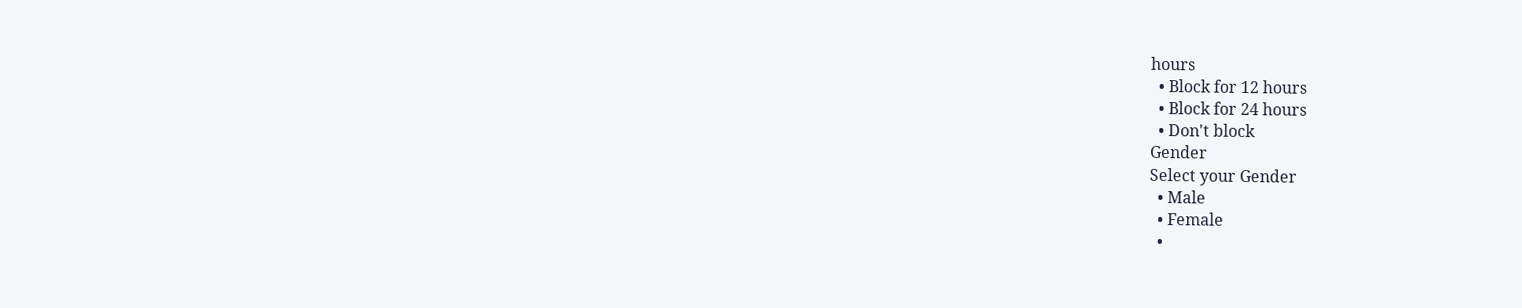hours
  • Block for 12 hours
  • Block for 24 hours
  • Don't block
Gender
Select your Gender
  • Male
  • Female
  •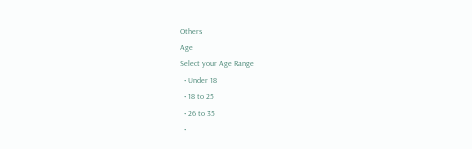Others
Age
Select your Age Range
  • Under 18
  • 18 to 25
  • 26 to 35
  •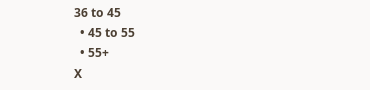36 to 45
  • 45 to 55
  • 55+
X